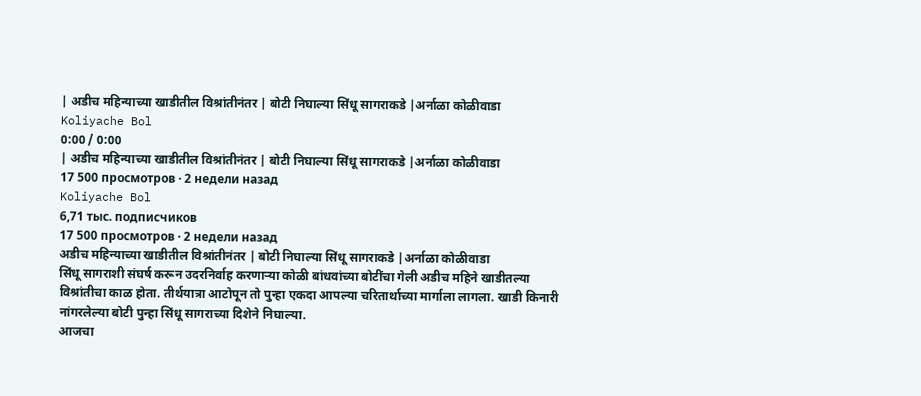| अडीच महिन्याच्या खाडीतील विश्रांतीनंतर | बोटी निघाल्या सिंधू सागराकडे |अर्नाळा कोळीवाडा
Koliyache Bol
0:00 / 0:00
| अडीच महिन्याच्या खाडीतील विश्रांतीनंतर | बोटी निघाल्या सिंधू सागराकडे |अर्नाळा कोळीवाडा
17 500 просмотров · 2 недели назад
Koliyache Bol
6,71 тыс. подписчиков
17 500 просмотров · 2 недели назад
अडीच महिन्याच्या खाडीतील विश्रांतीनंतर | बोटी निघाल्या सिंधू सागराकडे |अर्नाळा कोळीवाडा
सिंधू सागराशी संघर्ष करून उदरनिर्वाह करणाऱ्या कोळी बांधवांच्या बोटींचा गेली अडीच महिने खाडीतल्या विश्रांतीचा काळ होता. तीर्थयात्रा आटोपून तो पुन्हा एकदा आपल्या चरितार्थाच्या मार्गाला लागला. खाडी किनारी नांगरलेल्या बोटी पुन्हा सिंधू सागराच्या दिशेने निघाल्या.
आजचा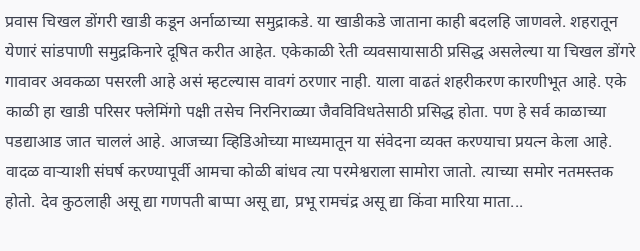प्रवास चिखल डोंगरी खाडी कडून अर्नाळाच्या समुद्राकडे. या खाडीकडे जाताना काही बदलहि जाणवले. शहरातून येणारं सांडपाणी समुद्रकिनारे दूषित करीत आहेत. एकेकाळी रेती व्यवसायासाठी प्रसिद्ध असलेल्या या चिखल डोंगरे गावावर अवकळा पसरली आहे असं म्हटल्यास वावगं ठरणार नाही. याला वाढतं शहरीकरण कारणीभूत आहे. एके काळी हा खाडी परिसर फ्लेमिंगो पक्षी तसेच निरनिराळ्या जैवविविधतेसाठी प्रसिद्ध होता. पण हे सर्व काळाच्या पडद्याआड जात चाललं आहे. आजच्या व्हिडिओच्या माध्यमातून या संवेदना व्यक्त करण्याचा प्रयत्न केला आहे.
वादळ वाऱ्याशी संघर्ष करण्यापूर्वी आमचा कोळी बांधव त्या परमेश्वराला सामोरा जातो. त्याच्या समोर नतमस्तक होतो. देव कुठलाही असू द्या गणपती बाप्पा असू द्या, प्रभू रामचंद्र असू द्या किंवा मारिया माता...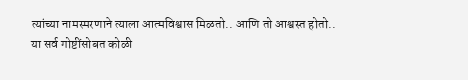त्यांच्या नामस्मरणाने त्याला आत्मविश्वास मिळतो.. आणि तो आश्वस्त होतो..
या सर्व गोष्टींसोबत कोळी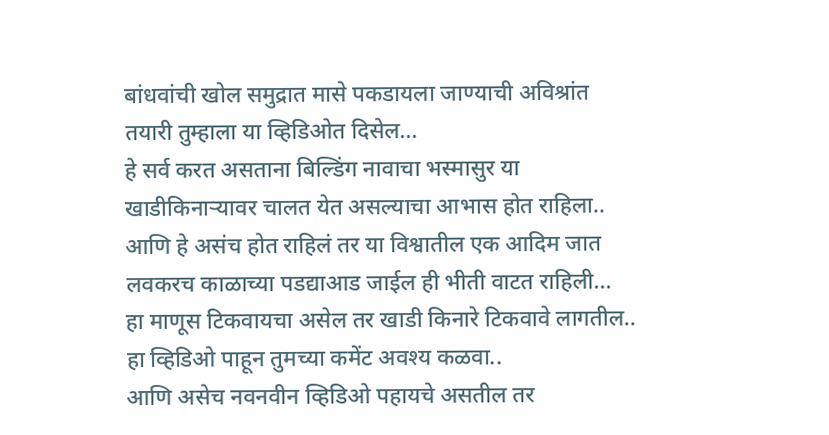बांधवांची खोल समुद्रात मासे पकडायला जाण्याची अविश्रांत तयारी तुम्हाला या व्हिडिओत दिसेल...
हे सर्व करत असताना बिल्डिंग नावाचा भस्मासुर या खाडीकिनाऱ्यावर चालत येत असल्याचा आभास होत राहिला.. आणि हे असंच होत राहिलं तर या विश्वातील एक आदिम जात लवकरच काळाच्या पडद्याआड जाईल ही भीती वाटत राहिली...
हा माणूस टिकवायचा असेल तर खाडी किनारे टिकवावे लागतील..
हा व्हिडिओ पाहून तुमच्या कमेंट अवश्य कळवा..
आणि असेच नवनवीन व्हिडिओ पहायचे असतील तर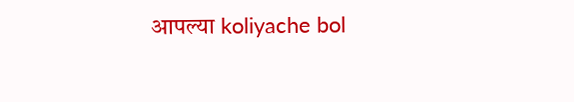आपल्या koliyache bol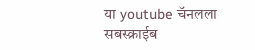या youtube चॅनलला सबस्क्राईब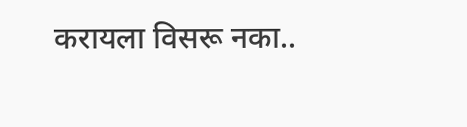करायला विसरू नका..